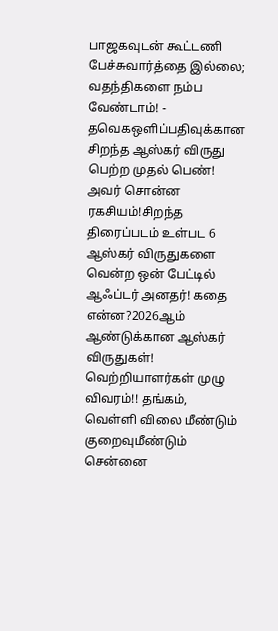பாஜகவுடன் கூட்டணி பேச்சுவார்த்தை இல்லை; வதந்திகளை நம்ப வேண்டாம்! - தவெகஒளிப்பதிவுக்கான சிறந்த ஆஸ்கர் விருது பெற்ற முதல் பெண்! அவர் சொன்ன ரகசியம்!சிறந்த திரைப்படம் உள்பட 6 ஆஸ்கர் விருதுகளை வென்ற ஒன் பேட்டில் ஆஃப்டர் அனதர்! கதை என்ன?2026ஆம் ஆண்டுக்கான ஆஸ்கர் விருதுகள்! வெற்றியாளர்கள் முழு விவரம்!! தங்கம், வெள்ளி விலை மீண்டும் குறைவுமீண்டும் சென்னை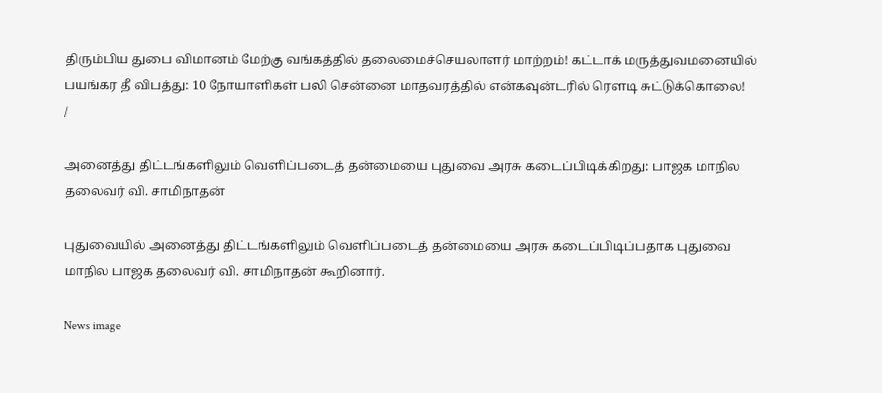திரும்பிய துபை விமானம் மேற்கு வங்கத்தில் தலைமைச்செயலாளர் மாற்றம்! கட்டாக் மருத்துவமனையில் பயங்கர தீ விபத்து: 10 நோயாளிகள் பலி சென்னை மாதவரத்தில் என்கவுன்டரில் ரௌடி சுட்டுக்கொலை!
/

அனைத்து திட்டங்களிலும் வெளிப்படைத் தன்மையை புதுவை அரசு கடைப்பிடிக்கிறது: பாஜக மாநில தலைவர் வி. சாமிநாதன்

புதுவையில் அனைத்து திட்டங்களிலும் வெளிப்படைத் தன்மையை அரசு கடைப்பிடிப்பதாக புதுவை மாநில பாஜக தலைவர் வி. சாமிநாதன் கூறினார்.

News image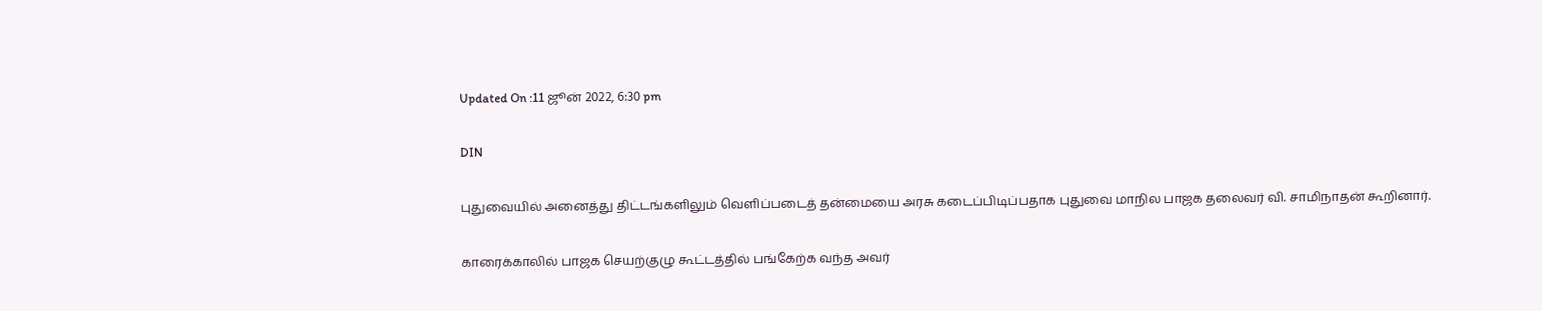Updated On :11 ஜூன் 2022, 6:30 pm

DIN

புதுவையில் அனைத்து திட்டங்களிலும் வெளிப்படைத் தன்மையை அரசு கடைப்பிடிப்பதாக புதுவை மாநில பாஜக தலைவர் வி. சாமிநாதன் கூறினார்.

காரைக்காலில் பாஜக செயற்குழு கூட்டத்தில் பங்கேற்க வந்த அவர்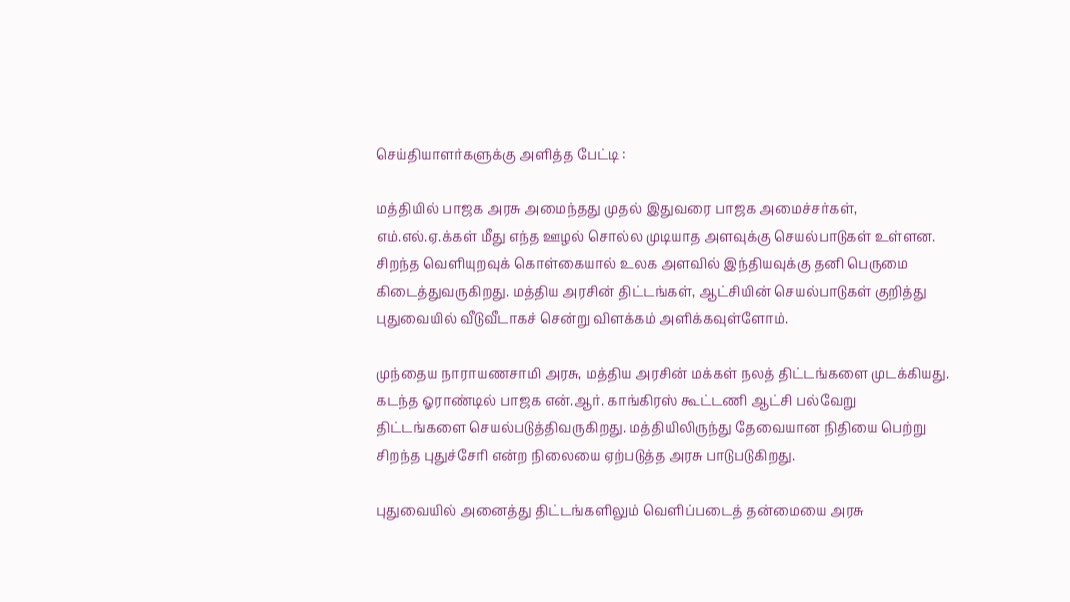செய்தியாளர்களுக்கு அளித்த பேட்டி :

மத்தியில் பாஜக அரசு அமைந்தது முதல் இதுவரை பாஜக அமைச்சர்கள், எம்.எல்.ஏ.க்கள் மீது எந்த ஊழல் சொல்ல முடியாத அளவுக்கு செயல்பாடுகள் உள்ளன. சிறந்த வெளியுறவுக் கொள்கையால் உலக அளவில் இந்தியவுக்கு தனி பெருமை கிடைத்துவருகிறது. மத்திய அரசின் திட்டங்கள், ஆட்சியின் செயல்பாடுகள் குறித்து புதுவையில் வீடுவீடாகச் சென்று விளக்கம் அளிக்கவுள்ளோம்.

முந்தைய நாராயணசாமி அரசு, மத்திய அரசின் மக்கள் நலத் திட்டங்களை முடக்கியது. கடந்த ஓராண்டில் பாஜக என்.ஆர். காங்கிரஸ் கூட்டணி ஆட்சி பல்வேறு திட்டங்களை செயல்படுத்திவருகிறது. மத்தியிலிருந்து தேவையான நிதியை பெற்று சிறந்த புதுச்சேரி என்ற நிலையை ஏற்படுத்த அரசு பாடுபடுகிறது.

புதுவையில் அனைத்து திட்டங்களிலும் வெளிப்படைத் தன்மையை அரசு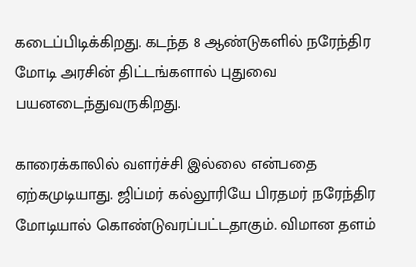கடைப்பிடிக்கிறது. கடந்த 8 ஆண்டுகளில் நரேந்திர மோடி அரசின் திட்டங்களால் புதுவை பயனடைந்துவருகிறது.

காரைக்காலில் வளர்ச்சி இல்லை என்பதை ஏற்கமுடியாது. ஜிப்மர் கல்லூரியே பிரதமர் நரேந்திர மோடியால் கொண்டுவரப்பட்டதாகும். விமான தளம்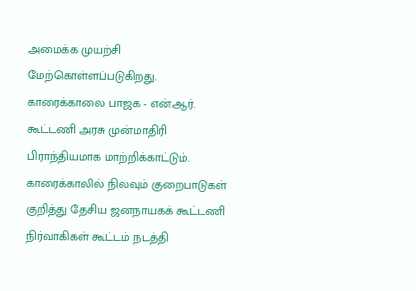அமைக்க முயற்சி மேற்கொள்ளப்படுகிறது. காரைக்காலை பாஜக - என்.ஆர். கூட்டணி அரசு முன்மாதிரி பிராந்தியமாக மாற்றிக்காட்டும். காரைக்காலில் நிலவும் குறைபாடுகள் குறித்து தேசிய ஜனநாயகக் கூட்டணி நிர்வாகிகள் கூட்டம் நடத்தி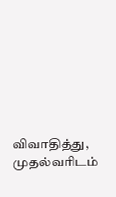விவாதித்து, முதல்வரிடம்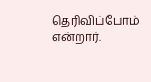தெரிவிப்போம் என்றார்.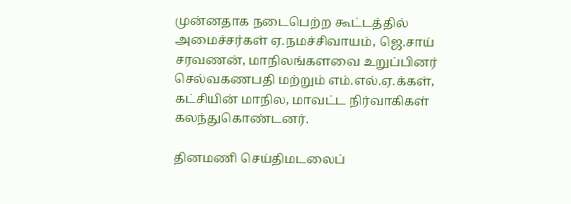முன்னதாக நடைபெற்ற கூட்டத்தில் அமைச்சர்கள் ஏ.நமச்சிவாயம், ஜெ.சாய் சரவணன், மாநிலங்களவை உறுப்பினர் செல்வகணபதி மற்றும் எம்.எல்.ஏ.க்கள், கட்சியின் மாநில, மாவட்ட நிர்வாகிகள் கலந்துகொண்டனர்.

தினமணி செய்திமடலைப்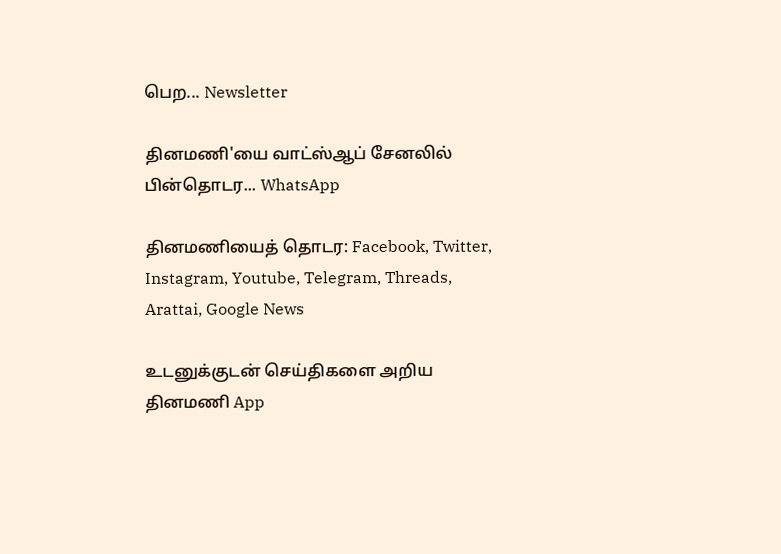பெற... Newsletter

தினமணி'யை வாட்ஸ்ஆப் சேனலில் பின்தொடர... WhatsApp

தினமணியைத் தொடர: Facebook, Twitter, Instagram, Youtube, Telegram, Threads, Arattai, Google News

உடனுக்குடன் செய்திகளை அறிய தினமணி App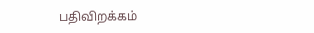பதிவிறக்கம்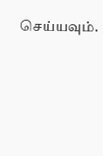செய்யவும்.